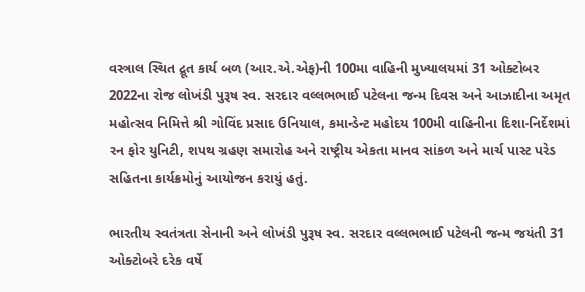વસ્ત્રાલ સ્થિત દ્રૂત કાર્ય બળ (આર.એ.એફ)ની 100મા વાહિની મુખ્યાલયમાં 31 ઓક્ટોબર 2022ના રોજ લોખંડી પુરૂષ સ્વ. સરદાર વલ્લભભાઈ પટેલના જન્મ દિવસ અને આઝાદીના અમૃત મહોત્સવ નિમિત્તે શ્રી ગોવિંદ પ્રસાદ ઉનિયાલ, કમાન્ડેન્ટ મહોદય 100મી વાહિનીના દિશા-નિર્દેશમાં રન ફોર યુનિટી, શપથ ગ્રહણ સમારોહ અને રાષ્ટ્રીય એકતા માનવ સાંકળ અને માર્ચ પાસ્ટ પરેડ સહિતના કાર્યક્રમોનું આયોજન કરાયું હતું.

ભારતીય સ્વતંત્રતા સેનાની અને લોખંડી પુરૂષ સ્વ. સરદાર વલ્લભભાઈ પટેલની જન્મ જયંતી 31 ઓક્ટોબરે દરેક વર્ષે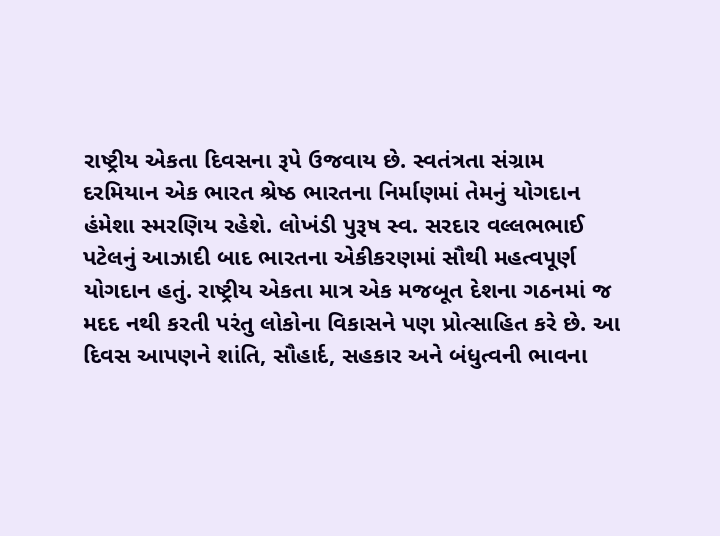રાષ્ટ્રીય એકતા દિવસના રૂપે ઉજવાય છે. સ્વતંત્રતા સંગ્રામ દરમિયાન એક ભારત શ્રેષ્ઠ ભારતના નિર્માણમાં તેમનું યોગદાન હંમેશા સ્મરણિય રહેશે. લોખંડી પુરૂષ સ્વ. સરદાર વલ્લભભાઈ પટેલનું આઝાદી બાદ ભારતના એકીકરણમાં સૌથી મહત્વપૂર્ણ યોગદાન હતું. રાષ્ટ્રીય એકતા માત્ર એક મજબૂત દેશના ગઠનમાં જ મદદ નથી કરતી પરંતુ લોકોના વિકાસને પણ પ્રોત્સાહિત કરે છે. આ દિવસ આપણને શાંતિ, સૌહાર્દ, સહકાર અને બંધુત્વની ભાવના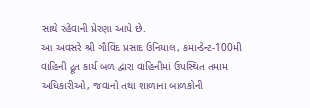સાથે રહેવાની પ્રેરણા આપે છે.
આ અવસરે શ્રી ગૌવિંદ પ્રસાદ ઉનિયાલ, કમાન્ડેન્ટ-100મી વાહિની દ્રૂત કાર્ય બળ દ્વારા વાહિનીમાં ઉપસ્થિત તમામ અધિકારીઓ, જવાનો તથા શાળાના બાળકોની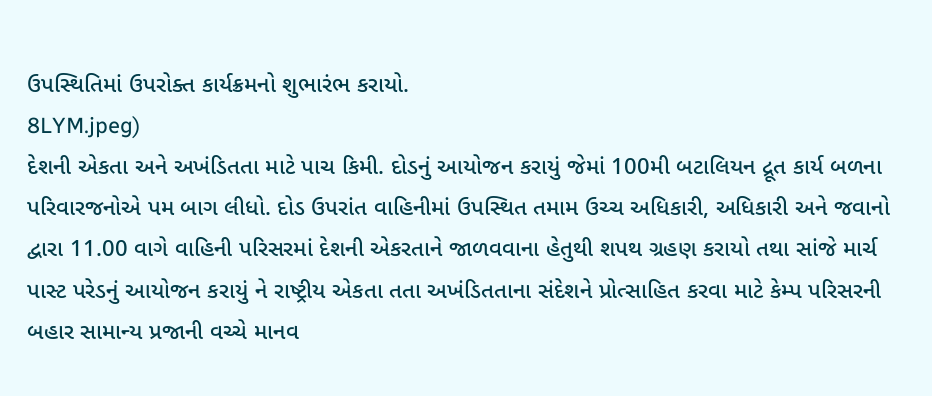ઉપસ્થિતિમાં ઉપરોક્ત કાર્યક્રમનો શુભારંભ કરાયો.
8LYM.jpeg)
દેશની એકતા અને અખંડિતતા માટે પાચ કિમી. દોડનું આયોજન કરાયું જેમાં 100મી બટાલિયન દ્રૂત કાર્ય બળના પરિવારજનોએ પમ બાગ લીધો. દોડ ઉપરાંત વાહિનીમાં ઉપસ્થિત તમામ ઉચ્ચ અધિકારી, અધિકારી અને જવાનો દ્વારા 11.00 વાગે વાહિની પરિસરમાં દેશની એકરતાને જાળવવાના હેતુથી શપથ ગ્રહણ કરાયો તથા સાંજે માર્ચ પાસ્ટ પરેડનું આયોજન કરાયું ને રાષ્ટ્રીય એકતા તતા અખંડિતતાના સંદેશને પ્રોત્સાહિત કરવા માટે કેમ્પ પરિસરની બહાર સામાન્ય પ્રજાની વચ્ચે માનવ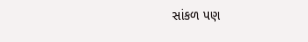સાંકળ પણ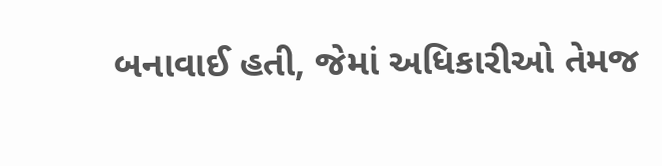બનાવાઈ હતી, જેમાં અધિકારીઓ તેમજ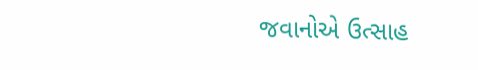જવાનોએ ઉત્સાહ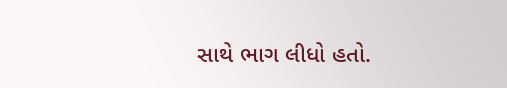સાથે ભાગ લીધો હતો.